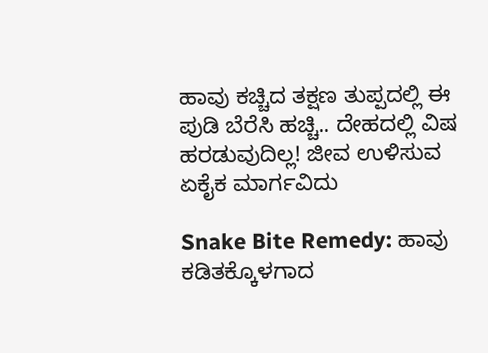ಹಾವು ಕಚ್ಚಿದ ತಕ್ಷಣ ತುಪ್ಪದಲ್ಲಿ ಈ ಪುಡಿ ಬೆರೆಸಿ ಹಚ್ಚಿ.. ದೇಹದಲ್ಲಿ ವಿಷ ಹರಡುವುದಿಲ್ಲ! ಜೀವ ಉಳಿಸುವ ಏಕೈಕ ಮಾರ್ಗವಿದು

Snake Bite Remedy: ಹಾವು ಕಡಿತಕ್ಕೊಳಗಾದ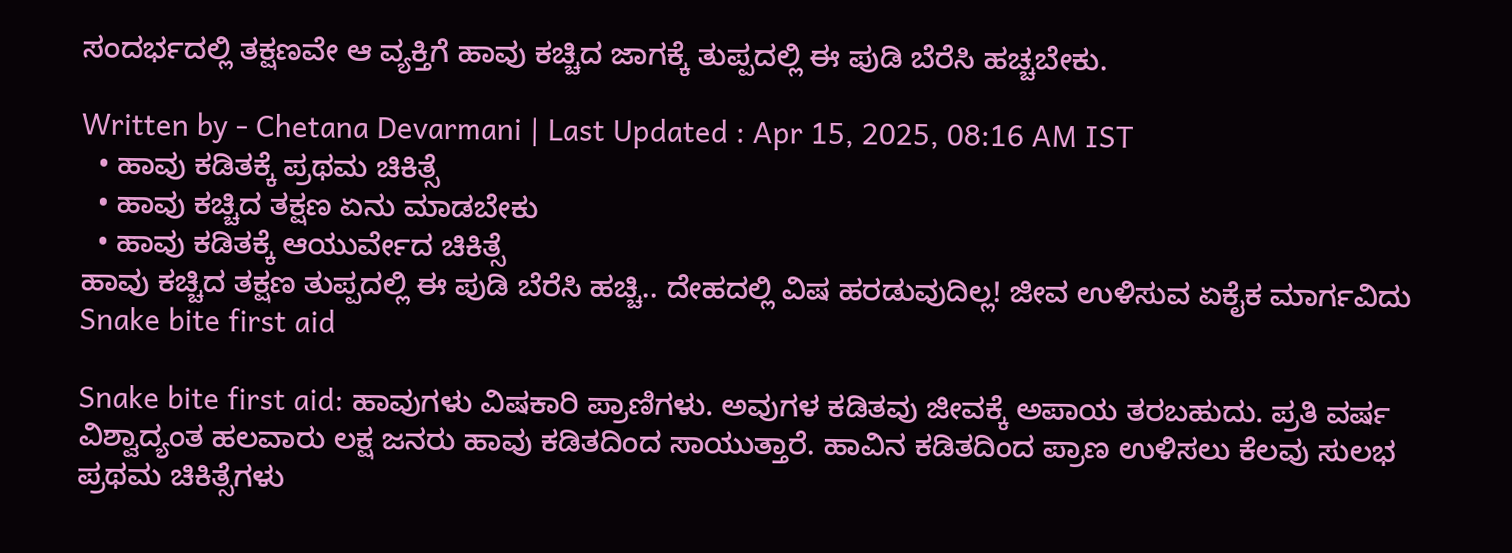ಸಂದರ್ಭದಲ್ಲಿ ತಕ್ಷಣವೇ ಆ ವ್ಯಕ್ತಿಗೆ ಹಾವು ಕಚ್ಚಿದ ಜಾಗಕ್ಕೆ ತುಪ್ಪದಲ್ಲಿ ಈ ಪುಡಿ ಬೆರೆಸಿ ಹಚ್ಚಬೇಕು.

Written by - Chetana Devarmani | Last Updated : Apr 15, 2025, 08:16 AM IST
  • ಹಾವು ಕಡಿತಕ್ಕೆ ಪ್ರಥಮ ಚಿಕಿತ್ಸೆ
  • ಹಾವು ಕಚ್ಚಿದ ತಕ್ಷಣ ಏನು ಮಾಡಬೇಕು
  • ಹಾವು ಕಡಿತಕ್ಕೆ ಆಯುರ್ವೇದ ಚಿಕಿತ್ಸೆ
ಹಾವು ಕಚ್ಚಿದ ತಕ್ಷಣ ತುಪ್ಪದಲ್ಲಿ ಈ ಪುಡಿ ಬೆರೆಸಿ ಹಚ್ಚಿ.. ದೇಹದಲ್ಲಿ ವಿಷ ಹರಡುವುದಿಲ್ಲ! ಜೀವ ಉಳಿಸುವ ಏಕೈಕ ಮಾರ್ಗವಿದು
Snake bite first aid

Snake bite first aid: ಹಾವುಗಳು ವಿಷಕಾರಿ ಪ್ರಾಣಿಗಳು. ಅವುಗಳ ಕಡಿತವು ಜೀವಕ್ಕೆ ಅಪಾಯ ತರಬಹುದು. ಪ್ರತಿ ವರ್ಷ ವಿಶ್ವಾದ್ಯಂತ ಹಲವಾರು ಲಕ್ಷ ಜನರು ಹಾವು ಕಡಿತದಿಂದ ಸಾಯುತ್ತಾರೆ. ಹಾವಿನ ಕಡಿತದಿಂದ ಪ್ರಾಣ ಉಳಿಸಲು ಕೆಲವು ಸುಲಭ ಪ್ರಥಮ ಚಿಕಿತ್ಸೆಗಳು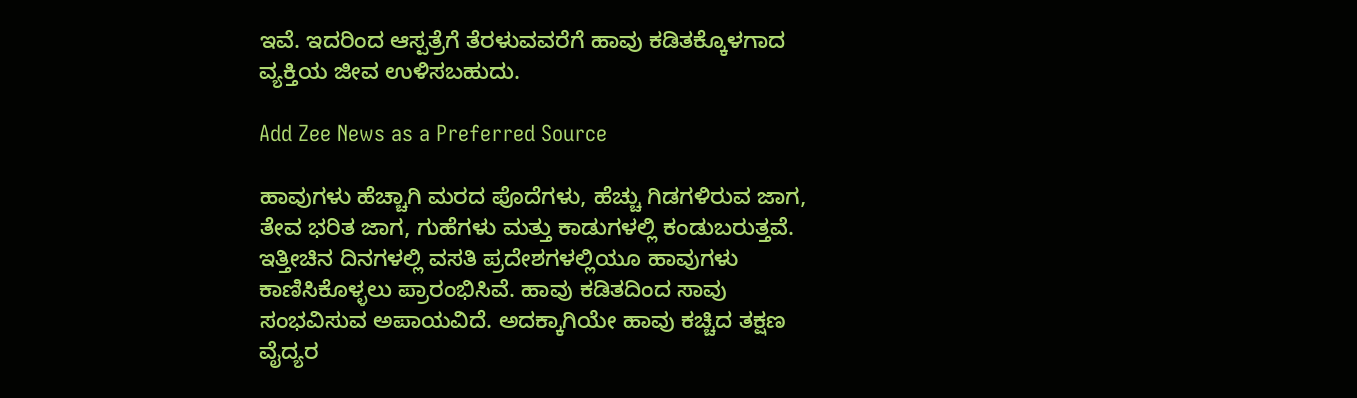ಇವೆ. ಇದರಿಂದ ಆಸ್ಪತ್ರೆಗೆ ತೆರಳುವವರೆಗೆ ಹಾವು ಕಡಿತಕ್ಕೊಳಗಾದ ವ್ಯಕ್ತಿಯ ಜೀವ ಉಳಿಸಬಹುದು.

Add Zee News as a Preferred Source

ಹಾವುಗಳು ಹೆಚ್ಚಾಗಿ ಮರದ ಪೊದೆಗಳು, ಹೆಚ್ಚು ಗಿಡಗಳಿರುವ ಜಾಗ, ತೇವ ಭರಿತ ಜಾಗ, ಗುಹೆಗಳು ಮತ್ತು ಕಾಡುಗಳಲ್ಲಿ ಕಂಡುಬರುತ್ತವೆ. ಇತ್ತೀಚಿನ ದಿನಗಳಲ್ಲಿ ವಸತಿ ಪ್ರದೇಶಗಳಲ್ಲಿಯೂ ಹಾವುಗಳು ಕಾಣಿಸಿಕೊಳ್ಳಲು ಪ್ರಾರಂಭಿಸಿವೆ. ಹಾವು ಕಡಿತದಿಂದ ಸಾವು ಸಂಭವಿಸುವ ಅಪಾಯವಿದೆ. ಅದಕ್ಕಾಗಿಯೇ ಹಾವು ಕಚ್ಚಿದ ತಕ್ಷಣ ವೈದ್ಯರ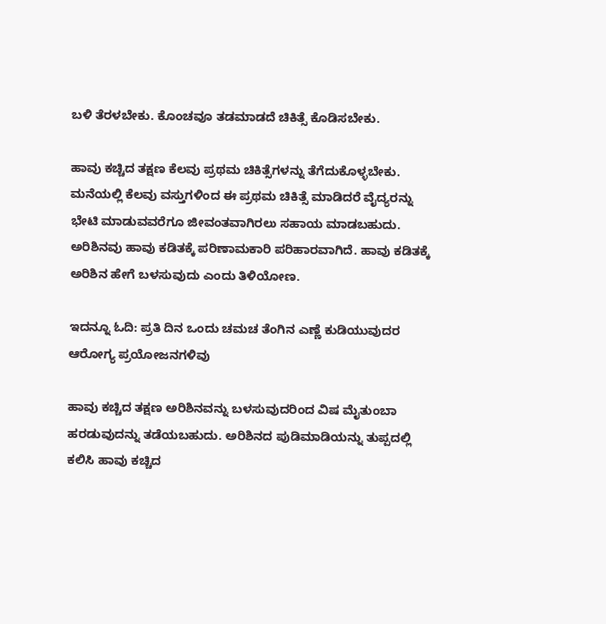ಬಳಿ ತೆರಳಬೇಕು. ಕೊಂಚವೂ ತಡಮಾಡದೆ ಚಿಕಿತ್ಸೆ ಕೊಡಿಸಬೇಕು.

ಹಾವು ಕಚ್ಚಿದ ತಕ್ಷಣ ಕೆಲವು ಪ್ರಥಮ ಚಿಕಿತ್ಸೆಗಳನ್ನು ತೆಗೆದುಕೊಳ್ಳಬೇಕು. ಮನೆಯಲ್ಲಿ ಕೆಲವು ವಸ್ತುಗಳಿಂದ ಈ ಪ್ರಥಮ ಚಿಕಿತ್ಸೆ ಮಾಡಿದರೆ ವೈದ್ಯರನ್ನು ಭೇಟಿ ಮಾಡುವವರೆಗೂ ಜೀವಂತವಾಗಿರಲು ಸಹಾಯ ಮಾಡಬಹುದು. ಅರಿಶಿನವು ಹಾವು ಕಡಿತಕ್ಕೆ ಪರಿಣಾಮಕಾರಿ ಪರಿಹಾರವಾಗಿದೆ. ಹಾವು ಕಡಿತಕ್ಕೆ ಅರಿಶಿನ ಹೇಗೆ ಬಳಸುವುದು ಎಂದು ತಿಳಿಯೋಣ.

ಇದನ್ನೂ ಓದಿ: ಪ್ರತಿ ದಿನ ಒಂದು ಚಮಚ ತೆಂಗಿನ ಎಣ್ಣೆ ಕುಡಿಯುವುದರ ಆರೋಗ್ಯ ಪ್ರಯೋಜನಗಳಿವು

ಹಾವು ಕಚ್ಚಿದ ತಕ್ಷಣ ಅರಿಶಿನವನ್ನು ಬಳಸುವುದರಿಂದ ವಿಷ ಮೈತುಂಬಾ ಹರಡುವುದನ್ನು ತಡೆಯಬಹುದು. ಅರಿಶಿನದ ಪುಡಿಮಾಡಿಯನ್ನು ತುಪ್ಪದಲ್ಲಿ ಕಲಿಸಿ ಹಾವು ಕಚ್ಚಿದ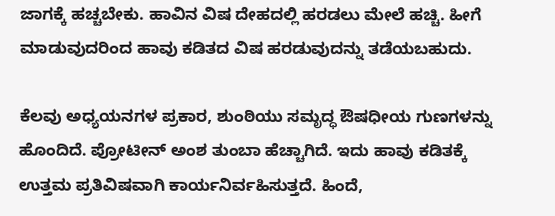ಜಾಗಕ್ಕೆ ಹಚ್ಚಬೇಕು. ಹಾವಿನ ವಿಷ ದೇಹದಲ್ಲಿ ಹರಡಲು ಮೇಲೆ ಹಚ್ಚಿ. ಹೀಗೆ ಮಾಡುವುದರಿಂದ ಹಾವು ಕಡಿತದ ವಿಷ ಹರಡುವುದನ್ನು ತಡೆಯಬಹುದು.

ಕೆಲವು ಅಧ್ಯಯನಗಳ ಪ್ರಕಾರ, ಶುಂಠಿಯು ಸಮೃದ್ಧ ಔಷಧೀಯ ಗುಣಗಳನ್ನು ಹೊಂದಿದೆ. ಪ್ರೋಟೀನ್ ಅಂಶ ತುಂಬಾ ಹೆಚ್ಚಾಗಿದೆ. ಇದು ಹಾವು ಕಡಿತಕ್ಕೆ ಉತ್ತಮ ಪ್ರತಿವಿಷವಾಗಿ ಕಾರ್ಯನಿರ್ವಹಿಸುತ್ತದೆ. ಹಿಂದೆ,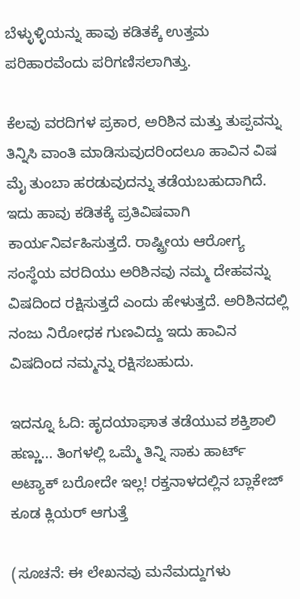ಬೆಳ್ಳುಳ್ಳಿಯನ್ನು ಹಾವು ಕಡಿತಕ್ಕೆ ಉತ್ತಮ ಪರಿಹಾರವೆಂದು ಪರಿಗಣಿಸಲಾಗಿತ್ತು.

ಕೆಲವು ವರದಿಗಳ ಪ್ರಕಾರ, ಅರಿಶಿನ ಮತ್ತು ತುಪ್ಪವನ್ನು ತಿನ್ನಿಸಿ ವಾಂತಿ ಮಾಡಿಸುವುದರಿಂದಲೂ ಹಾವಿನ ವಿಷ ಮೈ ತುಂಬಾ ಹರಡುವುದನ್ನು ತಡೆಯಬಹುದಾಗಿದೆ. ಇದು ಹಾವು ಕಡಿತಕ್ಕೆ ಪ್ರತಿವಿಷವಾಗಿ ಕಾರ್ಯನಿರ್ವಹಿಸುತ್ತದೆ. ರಾಷ್ಟ್ರೀಯ ಆರೋಗ್ಯ ಸಂಸ್ಥೆಯ ವರದಿಯು ಅರಿಶಿನವು ನಮ್ಮ ದೇಹವನ್ನು ವಿಷದಿಂದ ರಕ್ಷಿಸುತ್ತದೆ ಎಂದು ಹೇಳುತ್ತದೆ. ಅರಿಶಿನದಲ್ಲಿ ನಂಜು ನಿರೋಧಕ ಗುಣವಿದ್ದು ಇದು ಹಾವಿನ ವಿಷದಿಂದ ನಮ್ಮನ್ನು ರಕ್ಷಿಸಬಹುದು.

ಇದನ್ನೂ ಓದಿ: ಹೃದಯಾಘಾತ ತಡೆಯುವ ಶಕ್ತಿಶಾಲಿ ಹಣ್ಣು... ತಿಂಗಳಲ್ಲಿ ಒಮ್ಮೆ ತಿನ್ನಿ ಸಾಕು ಹಾರ್ಟ್‌ ಅಟ್ಯಾಕ್‌ ಬರೋದೇ ಇಲ್ಲ! ರಕ್ತನಾಳದಲ್ಲಿನ‌ ಬ್ಲಾಕೇಜ್‌ ಕೂಡ ಕ್ಲಿಯರ್‌ ಆಗುತ್ತೆ

(ಸೂಚನೆ: ಈ ಲೇಖನವು ಮನೆಮದ್ದುಗಳು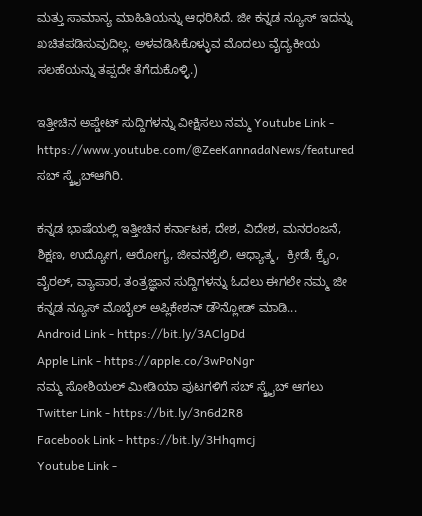ಮತ್ತು ಸಾಮಾನ್ಯ ಮಾಹಿತಿಯನ್ನು ಆಧರಿಸಿದೆ. ಜೀ ಕನ್ನಡ ನ್ಯೂಸ್‌ ಇದನ್ನು ಖಚಿತಪಡಿಸುವುದಿಲ್ಲ. ಅಳವಡಿಸಿಕೊಳ್ಳುವ ಮೊದಲು ವೈದ್ಯಕೀಯ ಸಲಹೆಯನ್ನು ತಪ್ಪದೇ ತೆಗೆದುಕೊಳ್ಳಿ.)

ಇತ್ತೀಚಿನ ಅಪ್ಡೇಟ್ ಸುದ್ದಿಗಳನ್ನು ವೀಕ್ಷಿಸಲು ನಮ್ಮ Youtube Link - https://www.youtube.com/@ZeeKannadaNews/featured ಸಬ್ ಸ್ಕ್ರೈಬ್ಆಗಿರಿ.

ಕನ್ನಡ ಭಾಷೆಯಲ್ಲಿ ಇತ್ತೀಚಿನ ಕರ್ನಾಟಕ, ದೇಶ, ವಿದೇಶ, ಮನರಂಜನೆ, ಶಿಕ್ಷಣ, ಉದ್ಯೋಗ, ಆರೋಗ್ಯ, ಜೀವನಶೈಲಿ, ಆಧ್ಯಾತ್ಮ,  ಕ್ರೀಡೆ, ಕ್ರೈಂ, ವೈರಲ್, ವ್ಯಾಪಾರ, ತಂತ್ರಜ್ಞಾನ ಸುದ್ದಿಗಳನ್ನು ಓದಲು ಈಗಲೇ ನಮ್ಮ ಜೀ ಕನ್ನಡ ನ್ಯೂಸ್ ಮೊಬೈಲ್ ಅಪ್ಲಿಕೇಶನ್ ಡೌನ್ಲೋಡ್ ಮಾಡಿ...
Android Link - https://bit.ly/3AClgDd
Apple Link - https://apple.co/3wPoNgr
ನಮ್ಮ ಸೋಶಿಯಲ್ ಮೀಡಿಯಾ ಪುಟಗಳಿಗೆ ಸಬ್ ಸ್ಕ್ರೈಬ್ ಆಗಲು
Twitter Link - https://bit.ly/3n6d2R8
Facebook Link - https://bit.ly/3Hhqmcj
Youtube Link -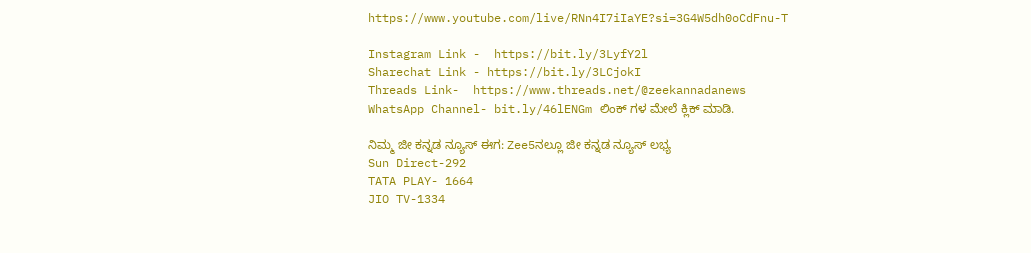https://www.youtube.com/live/RNn4I7iIaYE?si=3G4W5dh0oCdFnu-T

Instagram Link -  https://bit.ly/3LyfY2l
Sharechat Link - https://bit.ly/3LCjokI
Threads Link-  https://www.threads.net/@zeekannadanews
WhatsApp Channel- bit.ly/46lENGm ಲಿಂಕ್ ಗಳ ಮೇಲೆ ಕ್ಲಿಕ್ ಮಾಡಿ.

ನಿಮ್ಮ ಜೀ ಕನ್ನಡ ನ್ಯೂಸ್‌ ಈಗ: Zee5ನಲ್ಲೂ ಜೀ ಕನ್ನಡ ನ್ಯೂಸ್‌ ಲಭ್ಯ
Sun Direct-292
TATA PLAY- 1664
JIO TV-1334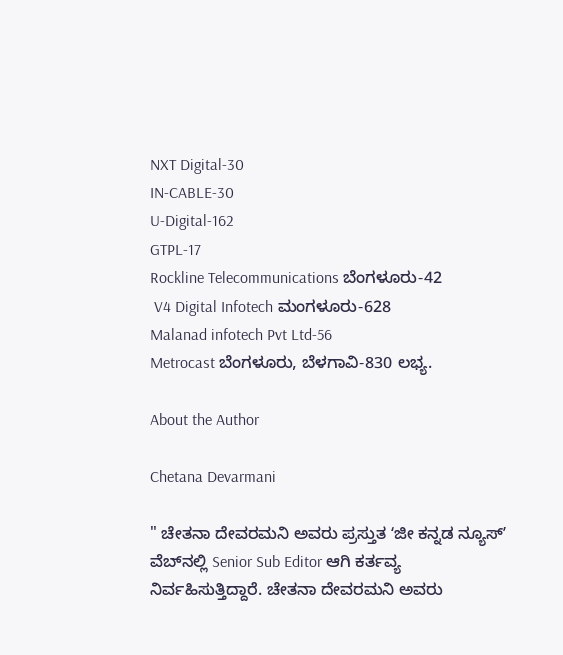NXT Digital-30
IN-CABLE-30
U-Digital-162
GTPL-17
Rockline Telecommunications ಬೆಂಗಳೂರು-42
 V4 Digital Infotech ಮಂಗಳೂರು-628
Malanad infotech Pvt Ltd-56
Metrocast ಬೆಂಗಳೂರು, ಬೆಳಗಾವಿ-830 ಲಭ್ಯ.

About the Author

Chetana Devarmani

" ಚೇತನಾ ದೇವರಮನಿ ಅವರು ಪ್ರಸ್ತುತ ʻಜೀ ಕನ್ನಡ ನ್ಯೂಸ್‌ʼ ವೆಬ್‌ನಲ್ಲಿ Senior Sub Editor ಆಗಿ ಕರ್ತವ್ಯ ನಿರ್ವಹಿಸುತ್ತಿದ್ದಾರೆ. ಚೇತನಾ ದೇವರಮನಿ ಅವರು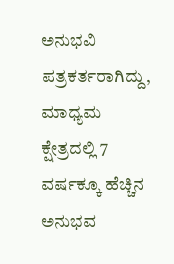ಅನುಭವಿ ಪತ್ರಕರ್ತರಾಗಿದ್ದು, ಮಾಧ್ಯಮ ಕ್ಷೇತ್ರದಲ್ಲಿ 7 ವರ್ಷಕ್ಕೂ ಹೆಚ್ಚಿನ ಅನುಭವ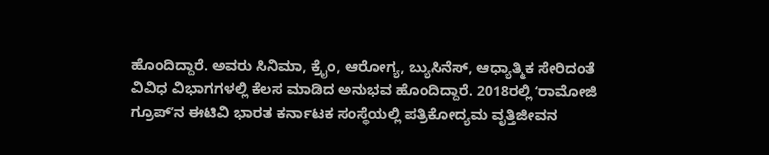ಹೊಂದಿದ್ದಾರೆ. ಅವರು ಸಿನಿಮಾ, ಕ್ರೈಂ, ಆರೋಗ್ಯ, ಬ್ಯುಸಿನೆಸ್, ಆಧ್ಯಾತ್ಮಿಕ ಸೇರಿದಂತೆ ವಿವಿಧ ವಿಭಾಗಗಳಲ್ಲಿ ಕೆಲಸ ಮಾಡಿದ ಅನುಭವ ಹೊಂದಿದ್ದಾರೆ. 2018ರಲ್ಲಿ ʻರಾಮೋಜಿ ಗ್ರೂಪ್‌ʼನ ಈಟಿವಿ ಭಾರತ ಕರ್ನಾಟಕ ಸಂಸ್ಥೆಯಲ್ಲಿ ಪತ್ರಿಕೋದ್ಯಮ ವೃತ್ತಿಜೀವನ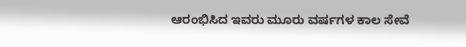ಆರಂಭಿಸಿದ ಇವರು ಮೂರು ವರ್ಷಗಳ ಕಾಲ ಸೇವೆ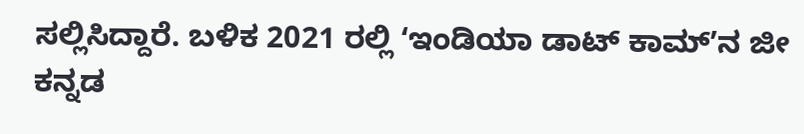ಸಲ್ಲಿಸಿದ್ದಾರೆ. ಬಳಿಕ 2021 ರಲ್ಲಿ ʻಇಂಡಿಯಾ ಡಾಟ್‌ ಕಾಮ್‌ʼನ ಜೀ ಕನ್ನಡ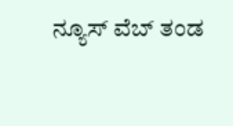ನ್ಯೂಸ್‌ ವೆಬ್‌ ತಂಡ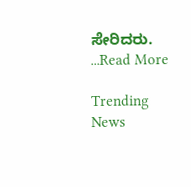ಸೇರಿದರು. ...Read More

Trending News